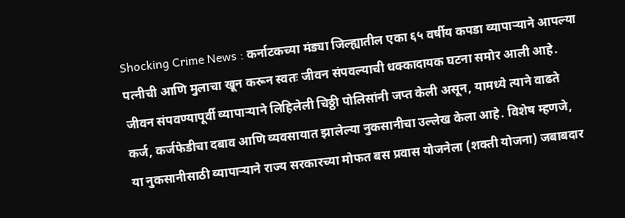Shocking Crime News : कर्नाटकच्या मंड्या जिल्ह्यातील एका ६५ वर्षीय कपडा व्यापाऱ्याने आपल्या पत्नीची आणि मुलाचा खून करून स्वतः जीवन संपवल्याची धक्कादायक घटना समोर आली आहे. जीवन संपवण्यापूर्वी व्यापाऱ्याने लिहिलेली चिठ्ठी पोलिसांनी जप्त केली असून, यामध्ये त्याने वाढते कर्ज, कर्जफेडीचा दबाव आणि व्यवसायात झालेल्या नुकसानीचा उल्लेख केला आहे. विशेष म्हणजे, या नुकसानीसाठी व्यापाऱ्याने राज्य सरकारच्या मोफत बस प्रवास योजनेला (शक्ती योजना) जबाबदार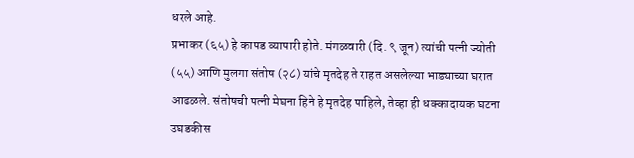धरले आहे.
प्रभाकर (६५) हे कापड व्यापारी होते. मंगळवारी (दि. ९ जून) त्यांची पत्नी ज्योती (५५) आणि मुलगा संतोष (२८) यांचे मृतदेह ते राहत असलेल्या भाड्याच्या घरात आढळले. संतोषची पत्नी मेघना हिने हे मृतदेह पाहिले, तेव्हा ही धक्कादायक घटना उघडकीस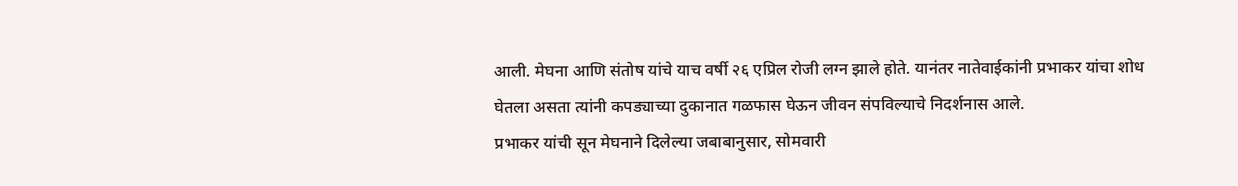आली. मेघना आणि संतोष यांचे याच वर्षी २६ एप्रिल रोजी लग्न झाले होते. यानंतर नातेवाईकांनी प्रभाकर यांचा शोध घेतला असता त्यांनी कपड्याच्या दुकानात गळफास घेऊन जीवन संपविल्याचे निदर्शनास आले.
प्रभाकर यांची सून मेघनाने दिलेल्या जबाबानुसार, सोमवारी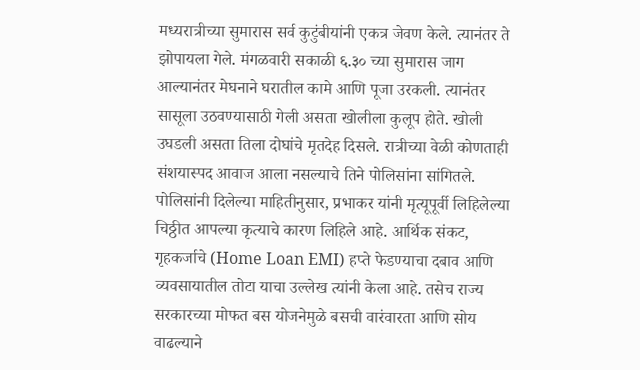मध्यरात्रीच्या सुमारास सर्व कुटुंबीयांनी एकत्र जेवण केले. त्यानंतर ते झोपायला गेले. मंगळवारी सकाळी ६.३० च्या सुमारास जाग आल्यानंतर मेघनाने घरातील कामे आणि पूजा उरकली. त्यानंतर सासूला उठवण्यासाठी गेली असता खोलीला कुलूप होते. खोली उघडली असता तिला दोघांचे मृतदेह दिसले. रात्रीच्या वेळी कोणताही संशयास्पद आवाज आला नसल्याचे तिने पोलिसांना सांगितले.
पोलिसांनी दिलेल्या माहितीनुसार, प्रभाकर यांनी मृत्यूपूर्वी लिहिलेल्या चिठ्ठीत आपल्या कृत्याचे कारण लिहिले आहे. आर्थिक संकट, गृहकर्जाचे (Home Loan EMI) हप्ते फेडण्याचा दबाव आणि व्यवसायातील तोटा याचा उल्लेख त्यांनी केला आहे. तसेच राज्य सरकारच्या मोफत बस योजनेमुळे बसची वारंवारता आणि सोय वाढल्याने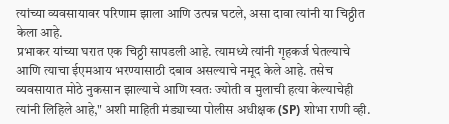त्यांच्या व्यवसायावर परिणाम झाला आणि उत्पन्न घटले, असा दावा त्यांनी या चिठ्ठीत केला आहे.
प्रभाकर यांच्या घरात एक चिठ्ठी सापडली आहे. त्यामध्ये त्यांनी गृहकर्ज घेतल्याचे आणि त्याचा ईएमआय भरण्यासाठी दबाव असल्याचे नमूद केले आहे. तसेच व्यवसायात मोठे नुकसान झाल्याचे आणि स्वतः ज्योती व मुलाची हत्या केल्याचेही त्यांनी लिहिले आहे," अशी माहिती मंड्याच्या पोलीस अधीक्षक (SP) शोभा राणी व्ही.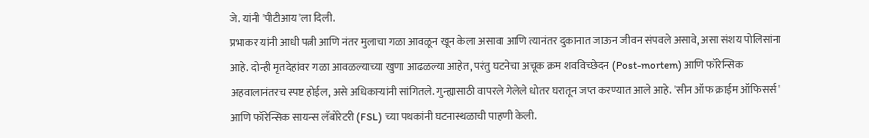जे. यांनी 'पीटीआय'ला दिली.
प्रभाकर यांनी आधी पत्नी आणि नंतर मुलाचा गळा आवळून खून केला असावा आणि त्यानंतर दुकानात जाऊन जीवन संपवले असावे, असा संशय पोलिसांना आहे. दोन्ही मृतदेहांवर गळा आवळल्याच्या खुणा आढळल्या आहेत, परंतु घटनेचा अचूक क्रम शवविच्छेदन (Post-mortem) आणि फॉरेन्सिक अहवालानंतरच स्पष्ट होईल, असे अधिकाऱ्यांनी सांगितले. गुन्ह्यासाठी वापरले गेलेले धोतर घरातून जप्त करण्यात आले आहे. 'सीन ऑफ क्राईम ऑफिसर्स' आणि फॉरेन्सिक सायन्स लॅबोरेटरी (FSL) च्या पथकांनी घटनास्थळाची पाहणी केली.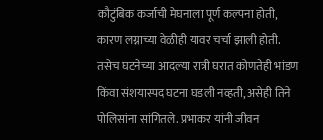कौटुंबिक कर्जाची मेघनाला पूर्ण कल्पना होती, कारण लग्नाच्या वेळीही यावर चर्चा झाली होती. तसेच घटनेच्या आदल्या रात्री घरात कोणतेही भांडण किंवा संशयास्पद घटना घडली नव्हती, असेही तिने पोलिसांना सांगितले. प्रभाकर यांनी जीवन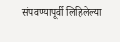संपवण्यापूर्वी लिहिलेल्या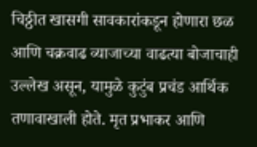चिठ्ठीत खासगी सावकारांकडून होणारा छळ आणि चक्रवाढ व्याजाच्या वाढत्या बोजाचाही उल्लेख असून, यामुळे कुटुंब प्रचंड आर्थिक तणावाखाली होते. मृत प्रभाकर आणि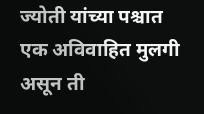ज्योती यांच्या पश्चात एक अविवाहित मुलगी असून ती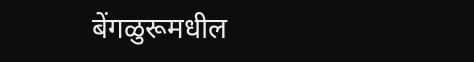बेंगळुरूमधील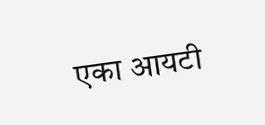एका आयटी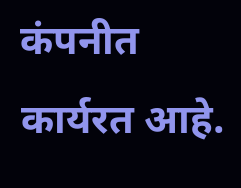कंपनीत कार्यरत आहे.